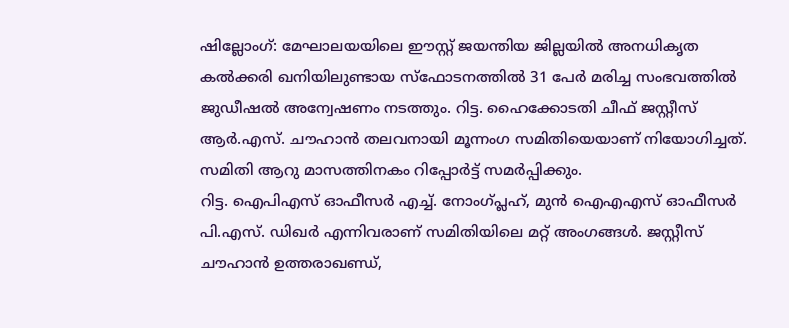ഷില്ലോംഗ്: മേഘാലയയിലെ ഈസ്റ്റ് ജയന്തിയ ജില്ലയിൽ അനധികൃത കൽക്കരി ഖനിയിലുണ്ടായ സ്ഫോടനത്തിൽ 31 പേർ മരിച്ച സംഭവത്തിൽ ജുഡീഷൽ അന്വേഷണം നടത്തും. റിട്ട. ഹൈക്കോടതി ചീഫ് ജസ്റ്റീസ് ആർ.എസ്. ചൗഹാൻ തലവനായി മൂന്നംഗ സമിതിയെയാണ് നിയോഗിച്ചത്. സമിതി ആറു മാസത്തിനകം റിപ്പോർട്ട് സമർപ്പിക്കും.
റിട്ട. ഐപിഎസ് ഓഫീസർ എച്ച്. നോംഗ്പ്ലഹ്, മുൻ ഐഎഎസ് ഓഫീസർ പി.എസ്. ഡിഖർ എന്നിവരാണ് സമിതിയിലെ മറ്റ് അംഗങ്ങൾ. ജസ്റ്റീസ് ചൗഹാൻ ഉത്തരാഖണ്ഡ്,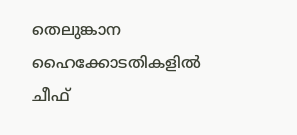തെലുങ്കാന ഹൈക്കോടതികളിൽ ചീഫ്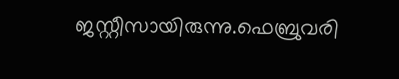ജസ്റ്റീസായിരുന്നു.ഫെബ്രുവരി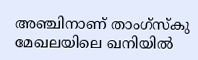അഞ്ചിനാണ് താംഗ്സ്കു മേഖലയിലെ ഖനിയിൽ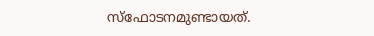സ്ഫോടനമുണ്ടായത്.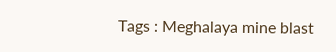Tags : Meghalaya mine blast